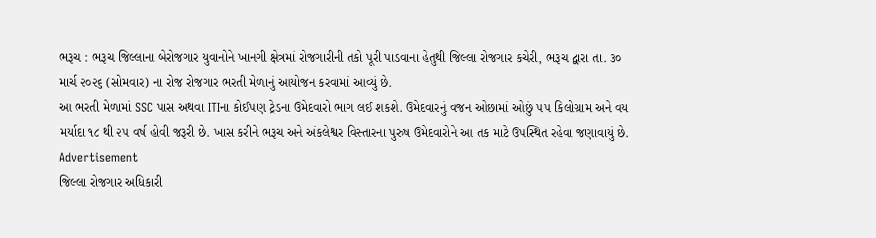ભરૂચ : ભરૂચ જિલ્લાના બેરોજગાર યુવાનોને ખાનગી ક્ષેત્રમાં રોજગારીની તકો પૂરી પાડવાના હેતુથી જિલ્લા રોજગાર કચેરી, ભરૂચ દ્વારા તા. ૩૦ માર્ચ ૨૦૨૬ (સોમવાર) ના રોજ રોજગાર ભરતી મેળાનું આયોજન કરવામાં આવ્યું છે.
આ ભરતી મેળામાં SSC પાસ અથવા ITIના કોઈપણ ટ્રેડના ઉમેદવારો ભાગ લઈ શકશે. ઉમેદવારનું વજન ઓછામાં ઓછું ૫૫ કિલોગ્રામ અને વય મર્યાદા ૧૮ થી ૨૫ વર્ષ હોવી જરૂરી છે. ખાસ કરીને ભરૂચ અને અંકલેશ્વર વિસ્તારના પુરુષ ઉમેદવારોને આ તક માટે ઉપસ્થિત રહેવા જણાવાયું છે.
Advertisement
જિલ્લા રોજગાર અધિકારી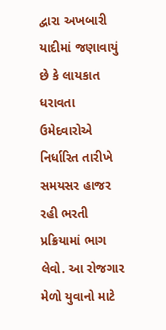દ્વારા અખબારી યાદીમાં જણાવાયું છે કે લાયકાત ધરાવતા ઉમેદવારોએ નિર્ધારિત તારીખે સમયસર હાજર રહી ભરતી પ્રક્રિયામાં ભાગ લેવો. આ રોજગાર મેળો યુવાનો માટે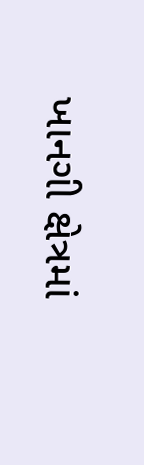ખાનગી ક્ષેત્રમાં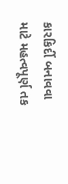કારકિર્દી બનાવવા માટે મહત્વપૂર્ણ તક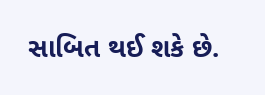સાબિત થઈ શકે છે.